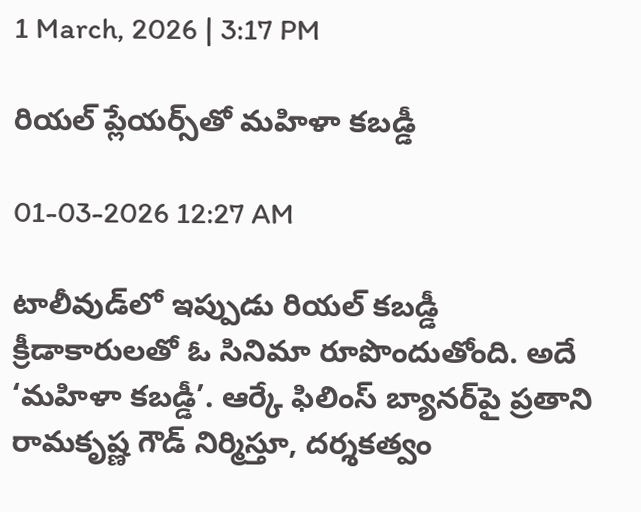1 March, 2026 | 3:17 PM

రియల్ ప్లేయర్స్‌తో మహిళా కబడ్డీ

01-03-2026 12:27 AM

టాలీవుడ్‌లో ఇప్పుడు రియల్ కబడ్డీ క్రీడాకారులతో ఓ సినిమా రూపొందుతోంది. అదే ‘మహిళా కబడ్డీ’. ఆర్కే ఫిలింస్ బ్యానర్‌పై ప్రతాని రామకృష్ణ గౌడ్ నిర్మిస్తూ, దర్శకత్వం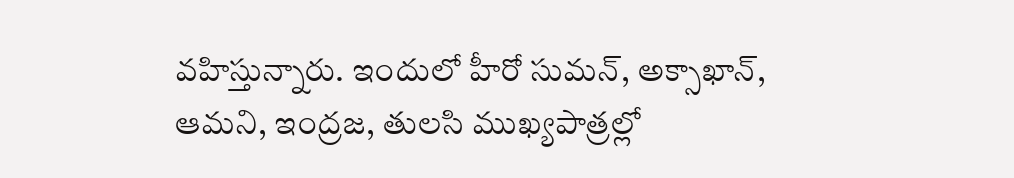వహిస్తున్నారు. ఇందులో హీరో సుమన్, అక్సాఖాన్, ఆమని, ఇంద్రజ, తులసి ముఖ్యపాత్రల్లో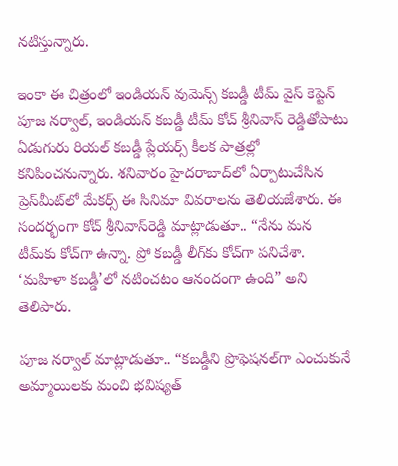నటిస్తున్నారు.

ఇంకా ఈ చిత్రంలో ఇండియన్ వుమెన్స్ కబడ్డీ టీమ్ వైస్ కెప్టెన్ పూజ నర్వాల్, ఇండియన్ కబడ్డీ టీమ్ కోచ్ శ్రీనివాస్ రెడ్డితోపాటు ఏడుగురు రియల్ కబడ్డీ ప్లేయర్స్ కీలక పాత్రల్లో కనిపించనున్నారు. శనివారం హైదరాబాద్‌లో ఏర్పాటుచేసిన ప్రెస్‌మీట్‌లో మేకర్స్ ఈ సినిమా వివరాలను తెలియజేశారు. ఈ సందర్భంగా కోచ్ శ్రీనివాస్‌రెడ్డి మాట్లాడుతూ.. “నేను మన టీమ్‌కు కోచ్‌గా ఉన్నా. ప్రో కబడ్డీ లీగ్‌కు కోచ్‌గా పనిచేశా. ‘మహిళా కబడ్డీ’లో నటించటం ఆనందంగా ఉంది” అని తెలిపారు.

పూజ నర్వాల్ మాట్లాడుతూ.. “కబడ్డీని ప్రొఫెషనల్‌గా ఎంచుకునే అమ్మాయిలకు మంచి భవిష్యత్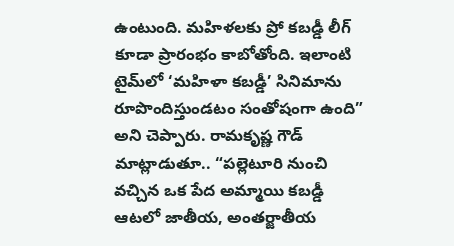ఉంటుంది. మహిళలకు ప్రో కబడ్డీ లీగ్ కూడా ప్రారంభం కాబోతోంది. ఇలాంటి టైమ్‌లో ‘మహిళా కబడ్డీ’ సినిమాను రూపొందిస్తుండటం సంతోషంగా ఉంది” అని చెప్పారు. రామకృష్ణ గౌడ్ మాట్లాడుతూ.. “పల్లెటూరి నుంచి వచ్చిన ఒక పేద అమ్మాయి కబడ్డీ ఆటలో జాతీయ, అంతర్జాతీయ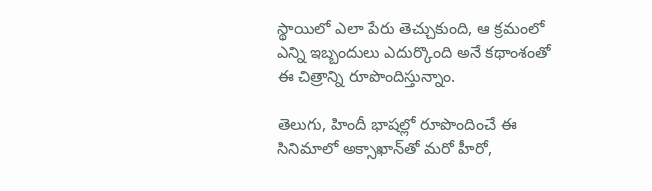స్థాయిలో ఎలా పేరు తెచ్చుకుంది, ఆ క్రమంలో ఎన్ని ఇబ్బందులు ఎదుర్కొంది అనే కథాంశంతో ఈ చిత్రాన్ని రూపొందిస్తున్నాం.

తెలుగు, హిందీ భాషల్లో రూపొందించే ఈ సినిమాలో అక్సాఖాన్‌తో మరో హీరో,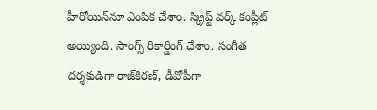హీరోయిన్‌నూ ఎంపిక చేశాం. స్క్రిప్ట్ వర్క్ కంప్లీట్ అయ్యింది. సాంగ్స్ రికార్డింగ్ చేశాం. సంగీత దర్శకుడిగా రాజ్‌కిరణ్, డీవోపీగా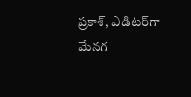ప్రకాశ్, ఎడిటర్‌గా మేనగ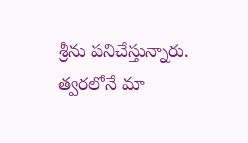శ్రీను పనిచేస్తున్నారు. త్వరలోనే మా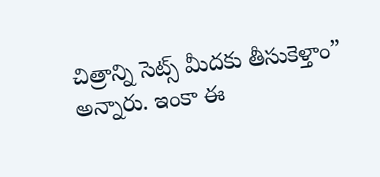చిత్రాన్ని సెట్స్ మీదకు తీసుకెళ్తాం” అన్నారు. ఇంకా ఈ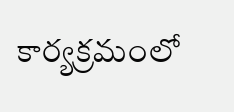కార్యక్రమంలో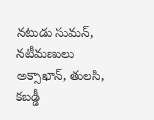నటుడు సుమన్, నటీమణులు అక్సాఖాన్, తులసి, కబడ్డీ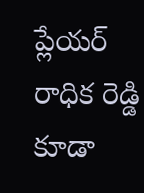ప్లేయర్ రాధిక రెడ్డి కూడా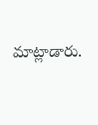మాట్లాడారు.